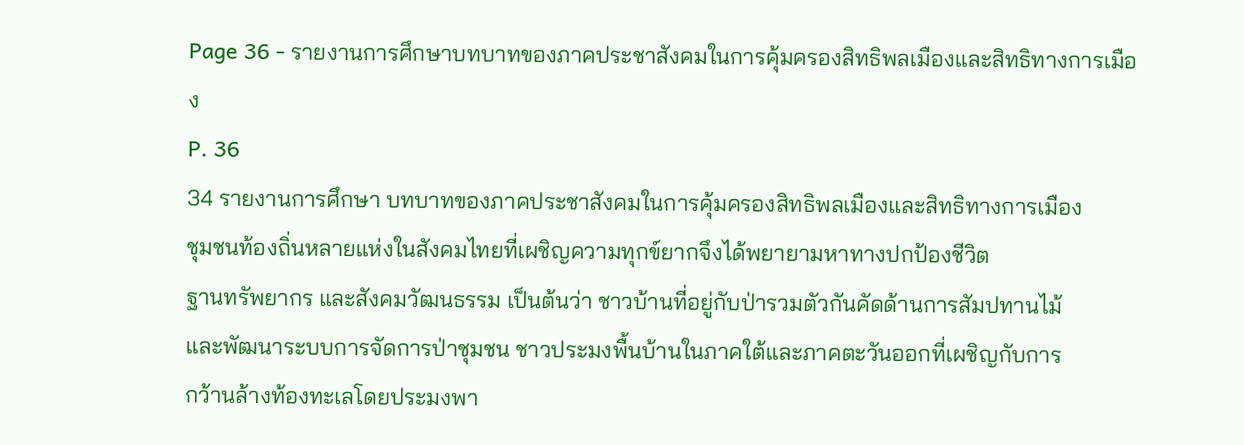Page 36 - รายงานการศึกษาบทบาทของภาคประชาสังคมในการคุ้มครองสิทธิพลเมืองและสิทธิทางการเมือง
P. 36
34 รายงานการศึกษา บทบาทของภาคประชาสังคมในการคุ้มครองสิทธิพลเมืองและสิทธิทางการเมือง
ชุมชนท้องถิ่นหลายแห่งในสังคมไทยที่เผชิญความทุกข์ยากจึงได้พยายามหาทางปกป้องชีวิต
ฐานทรัพยากร และสังคมวัฒนธรรม เป็นต้นว่า ชาวบ้านที่อยู่กับป่ารวมตัวกันคัดด้านการสัมปทานไม้
และพัฒนาระบบการจัดการป่าชุมชน ชาวประมงพื้นบ้านในภาคใต้และภาคตะวันออกที่เผชิญกับการ
กว้านล้างท้องทะเลโดยประมงพา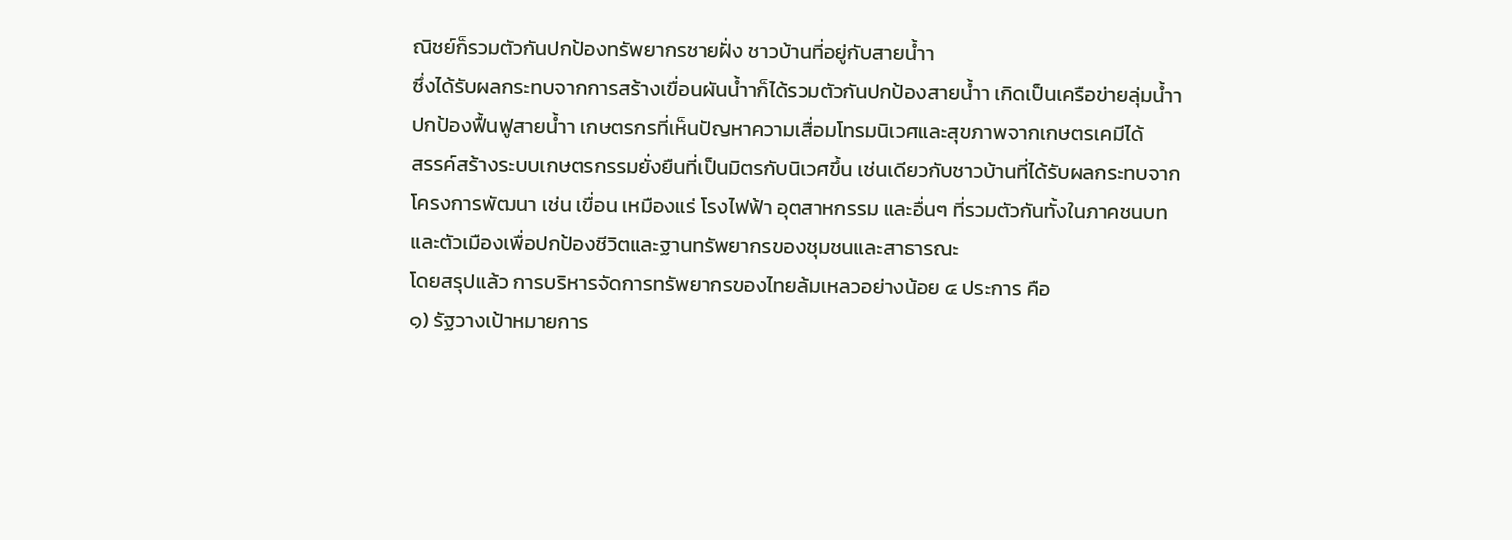ณิชย์ก็รวมตัวกันปกป้องทรัพยากรชายฝั่ง ชาวบ้านที่อยู่กับสายน้ำา
ซึ่งได้รับผลกระทบจากการสร้างเขื่อนผันน้ำาก็ได้รวมตัวกันปกป้องสายน้ำา เกิดเป็นเครือข่ายลุ่มน้ำา
ปกป้องฟื้นฟูสายน้ำา เกษตรกรที่เห็นปัญหาความเสื่อมโทรมนิเวศและสุขภาพจากเกษตรเคมีได้
สรรค์สร้างระบบเกษตรกรรมยั่งยืนที่เป็นมิตรกับนิเวศขึ้น เช่นเดียวกับชาวบ้านที่ได้รับผลกระทบจาก
โครงการพัฒนา เช่น เขื่อน เหมืองแร่ โรงไฟฟ้า อุตสาหกรรม และอื่นๆ ที่รวมตัวกันทั้งในภาคชนบท
และตัวเมืองเพื่อปกป้องชีวิตและฐานทรัพยากรของชุมชนและสาธารณะ
โดยสรุปแล้ว การบริหารจัดการทรัพยากรของไทยล้มเหลวอย่างน้อย ๔ ประการ คือ
๑) รัฐวางเป้าหมายการ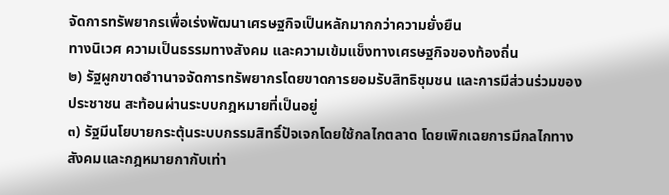จัดการทรัพยากรเพื่อเร่งพัฒนาเศรษฐกิจเป็นหลักมากกว่าความยั่งยืน
ทางนิเวศ ความเป็นธรรมทางสังคม และความเข้มแข็งทางเศรษฐกิจของท้องถิ่น
๒) รัฐผูกขาดอำานาจจัดการทรัพยากรโดยขาดการยอมรับสิทธิชุมชน และการมีส่วนร่วมของ
ประชาชน สะท้อนผ่านระบบกฎหมายที่เป็นอยู่
๓) รัฐมีนโยบายกระตุ้นระบบกรรมสิทธิ์ปัจเจกโดยใช้กลไกตลาด โดยเพิกเฉยการมีกลไกทาง
สังคมและกฎหมายกากับเท่า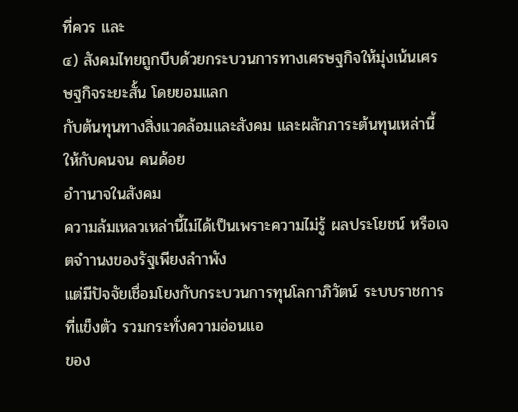ที่ควร และ
๔) สังคมไทยถูกบีบด้วยกระบวนการทางเศรษฐกิจให้มุ่งเน้นเศรษฐกิจระยะสั้น โดยยอมแลก
กับต้นทุนทางสิ่งแวดล้อมและสังคม และผลักภาระต้นทุนเหล่านี้ให้กับคนจน คนด้อย
อำานาจในสังคม
ความล้มเหลวเหล่านี้ไม่ได้เป็นเพราะความไม่รู้ ผลประโยชน์ หรือเจตจำานงของรัฐเพียงลำาพัง
แต่มีปัจจัยเชื่อมโยงกับกระบวนการทุนโลกาภิวัตน์ ระบบราชการที่แข็งตัว รวมกระทั่งความอ่อนแอ
ของ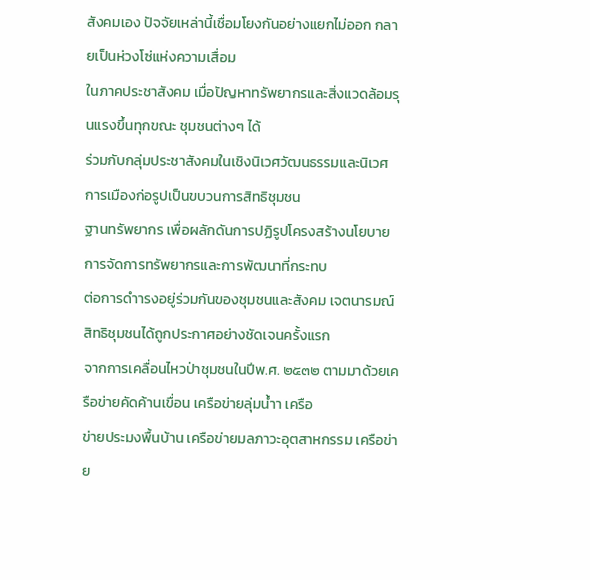สังคมเอง ปัจจัยเหล่านี้เชื่อมโยงกันอย่างแยกไม่ออก กลายเป็นห่วงโซ่แห่งความเสื่อม
ในภาคประชาสังคม เมื่อปัญหาทรัพยากรและสิ่งแวดล้อมรุนแรงขึ้นทุกขณะ ชุมชนต่างๆ ได้
ร่วมกับกลุ่มประชาสังคมในเชิงนิเวศวัฒนธรรมและนิเวศการเมืองก่อรูปเป็นขบวนการสิทธิชุมชน
ฐานทรัพยากร เพื่อผลักดันการปฏิรูปโครงสร้างนโยบายการจัดการทรัพยากรและการพัฒนาที่กระทบ
ต่อการดำารงอยู่ร่วมกันของชุมชนและสังคม เจตนารมณ์สิทธิชุมชนได้ถูกประกาศอย่างชัดเจนครั้งแรก
จากการเคลื่อนไหวป่าชุมชนในปีพ.ศ. ๒๕๓๒ ตามมาด้วยเครือข่ายคัดค้านเขื่อน เครือข่ายลุ่มน้ำา เครือ
ข่ายประมงพื้นบ้าน เครือข่ายมลภาวะอุตสาหกรรม เครือข่าย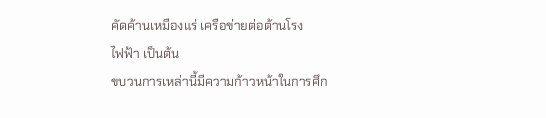คัดค้านเหมืองแร่ เครือข่ายต่อต้านโรง
ไฟฟ้า เป็นต้น
ขบวนการเหล่านี้มีความก้าวหน้าในการศึก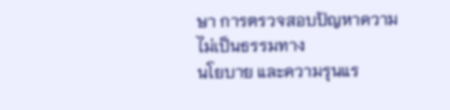ษา การตรวจสอบปัญหาความไม่เป็นธรรมทาง
นโยบาย และความรุนแร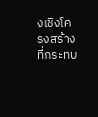งเชิงโครงสร้างที่กระทบ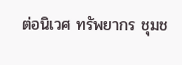ต่อนิเวศ ทรัพยากร ชุมช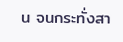น จนกระทั่งสา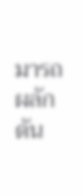มารถผลักดัน